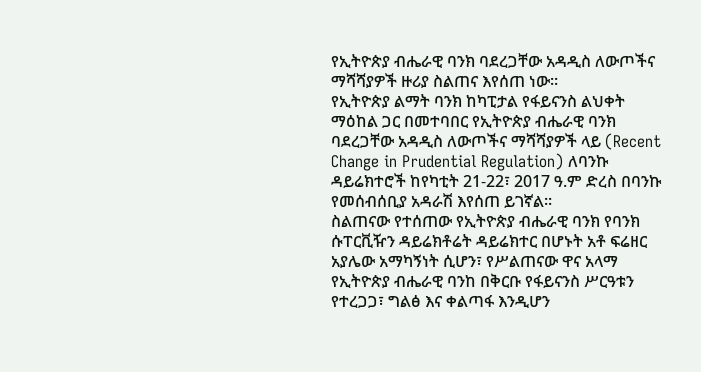የኢትዮጵያ ብሔራዊ ባንክ ባደረጋቸው አዳዲስ ለውጦችና ማሻሻያዎች ዙሪያ ስልጠና እየሰጠ ነው፡፡
የኢትዮጵያ ልማት ባንክ ከካፒታል የፋይናንስ ልህቀት ማዕከል ጋር በመተባበር የኢትዮጵያ ብሔራዊ ባንክ ባደረጋቸው አዳዲስ ለውጦችና ማሻሻያዎች ላይ (Recent Change in Prudential Regulation) ለባንኩ ዳይሬክተሮች ከየካቲት 21-22፣ 2017 ዓ.ም ድረስ በባንኩ የመሰብሰቢያ አዳራሽ እየሰጠ ይገኛል፡፡
ስልጠናው የተሰጠው የኢትዮጵያ ብሔራዊ ባንክ የባንክ ሱፐርቪዥን ዳይሬክቶሬት ዳይሬክተር በሆኑት አቶ ፍሬዘር አያሌው አማካኝነት ሲሆን፣ የሥልጠናው ዋና አላማ የኢትዮጵያ ብሔራዊ ባንከ በቅርቡ የፋይናንስ ሥርዓቱን የተረጋጋ፣ ግልፅ እና ቀልጣፋ እንዲሆን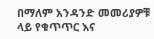በማለም አንዳንድ መመሪያዎቹ ላይ የቁጥጥር እና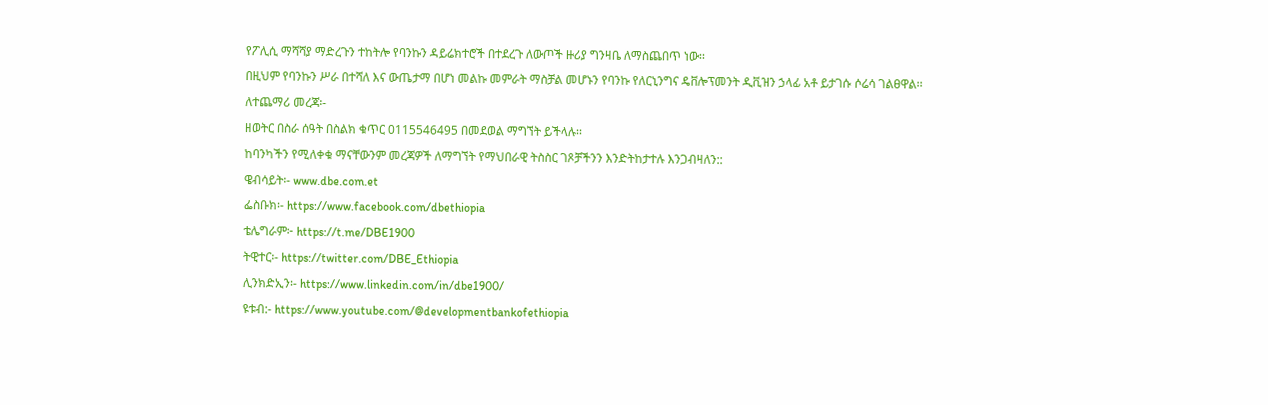የፖሊሲ ማሻሻያ ማድረጉን ተከትሎ የባንኩን ዳይሬክተሮች በተደረጉ ለውጦች ዙሪያ ግንዛቤ ለማስጨበጥ ነው፡፡
በዚህም የባንኩን ሥራ በተሻለ እና ውጤታማ በሆነ መልኩ መምራት ማስቻል መሆኑን የባንኩ የለርኒንግና ዴቨሎፕመንት ዲቪዝን ኃላፊ አቶ ይታገሱ ሶሬሳ ገልፀዋል፡፡
ለተጨማሪ መረጃ፡-
ዘወትር በስራ ሰዓት በስልክ ቁጥር 0115546495 በመደወል ማግኘት ይችላሉ፡፡
ከባንካችን የሚለቀቁ ማናቸውንም መረጃዎች ለማግኘት የማህበራዊ ትስስር ገጾቻችንን እንድትከታተሉ እንጋብዛለን::
ዌብሳይት፡- www.dbe.com.et
ፌስቡክ፡- https://www.facebook.com/dbethiopia
ቴሌግራም፦ https://t.me/DBE1900
ትዊተር፡- https://twitter.com/DBE_Ethiopia
ሊንክድኢን፡- https://www.linkedin.com/in/dbe1900/
ዩቱብ:- https://www.youtube.com/@developmentbankofethiopia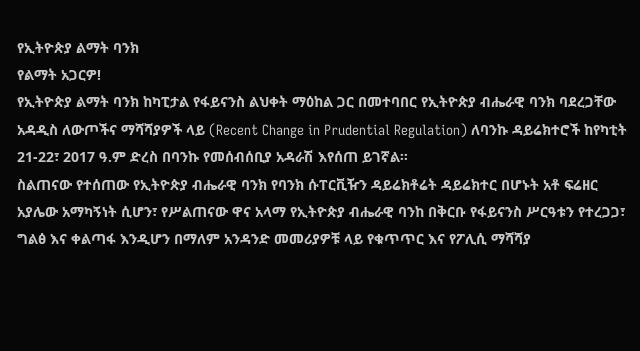የኢትዮጵያ ልማት ባንክ
የልማት አጋርዎ!
የኢትዮጵያ ልማት ባንክ ከካፒታል የፋይናንስ ልህቀት ማዕከል ጋር በመተባበር የኢትዮጵያ ብሔራዊ ባንክ ባደረጋቸው አዳዲስ ለውጦችና ማሻሻያዎች ላይ (Recent Change in Prudential Regulation) ለባንኩ ዳይሬክተሮች ከየካቲት 21-22፣ 2017 ዓ.ም ድረስ በባንኩ የመሰብሰቢያ አዳራሽ እየሰጠ ይገኛል፡፡
ስልጠናው የተሰጠው የኢትዮጵያ ብሔራዊ ባንክ የባንክ ሱፐርቪዥን ዳይሬክቶሬት ዳይሬክተር በሆኑት አቶ ፍሬዘር አያሌው አማካኝነት ሲሆን፣ የሥልጠናው ዋና አላማ የኢትዮጵያ ብሔራዊ ባንከ በቅርቡ የፋይናንስ ሥርዓቱን የተረጋጋ፣ ግልፅ እና ቀልጣፋ እንዲሆን በማለም አንዳንድ መመሪያዎቹ ላይ የቁጥጥር እና የፖሊሲ ማሻሻያ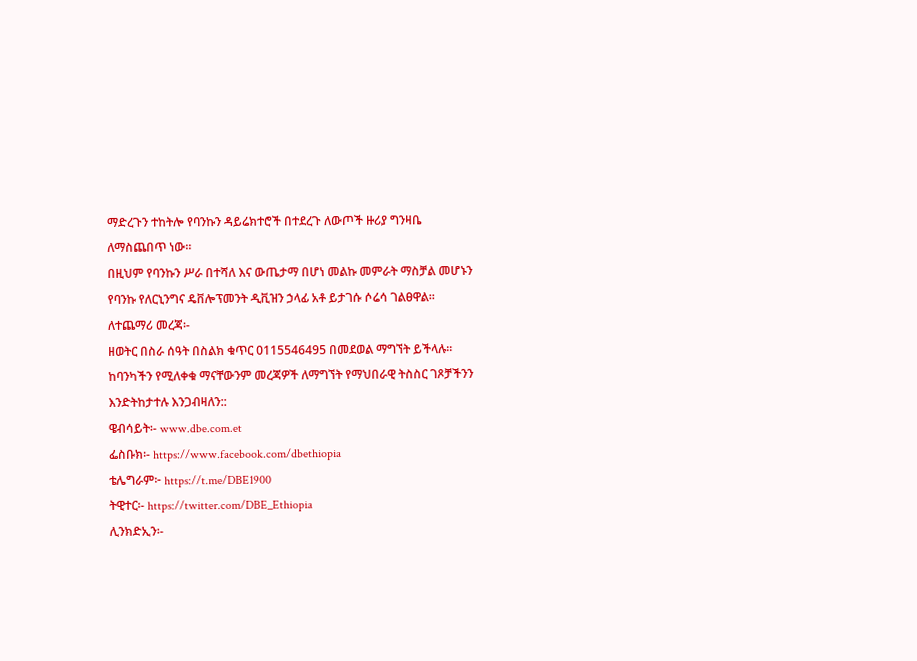ማድረጉን ተከትሎ የባንኩን ዳይሬክተሮች በተደረጉ ለውጦች ዙሪያ ግንዛቤ ለማስጨበጥ ነው፡፡
በዚህም የባንኩን ሥራ በተሻለ እና ውጤታማ በሆነ መልኩ መምራት ማስቻል መሆኑን የባንኩ የለርኒንግና ዴቨሎፕመንት ዲቪዝን ኃላፊ አቶ ይታገሱ ሶሬሳ ገልፀዋል፡፡
ለተጨማሪ መረጃ፡-
ዘወትር በስራ ሰዓት በስልክ ቁጥር 0115546495 በመደወል ማግኘት ይችላሉ፡፡
ከባንካችን የሚለቀቁ ማናቸውንም መረጃዎች ለማግኘት የማህበራዊ ትስስር ገጾቻችንን እንድትከታተሉ እንጋብዛለን::
ዌብሳይት፡- www.dbe.com.et
ፌስቡክ፡- https://www.facebook.com/dbethiopia
ቴሌግራም፦ https://t.me/DBE1900
ትዊተር፡- https://twitter.com/DBE_Ethiopia
ሊንክድኢን፡-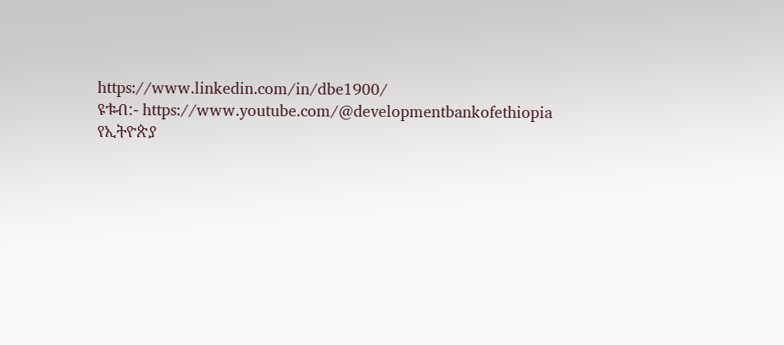https://www.linkedin.com/in/dbe1900/
ዩቱብ:- https://www.youtube.com/@developmentbankofethiopia
የኢትዮጵያ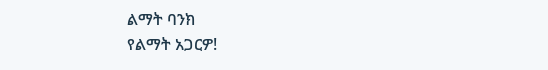ልማት ባንክ
የልማት አጋርዎ!